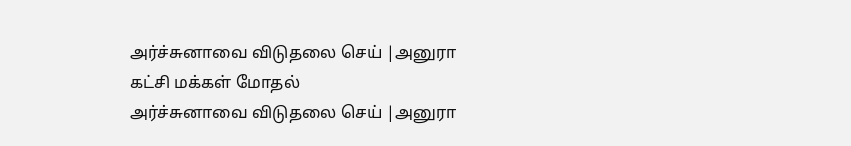அர்ச்சுனாவை விடுதலை செய் |அனுரா கட்சி மக்கள் மோதல்
அர்ச்சுனாவை விடுதலை செய் |அனுரா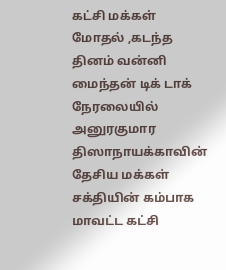கட்சி மக்கள் மோதல் ,கடந்த தினம் வன்னி மைந்தன் டிக் டாக் நேரலையில் அனுரகுமார திஸாநாயக்காவின் தேசிய மக்கள் சக்தியின் கம்பாக மாவட்ட கட்சி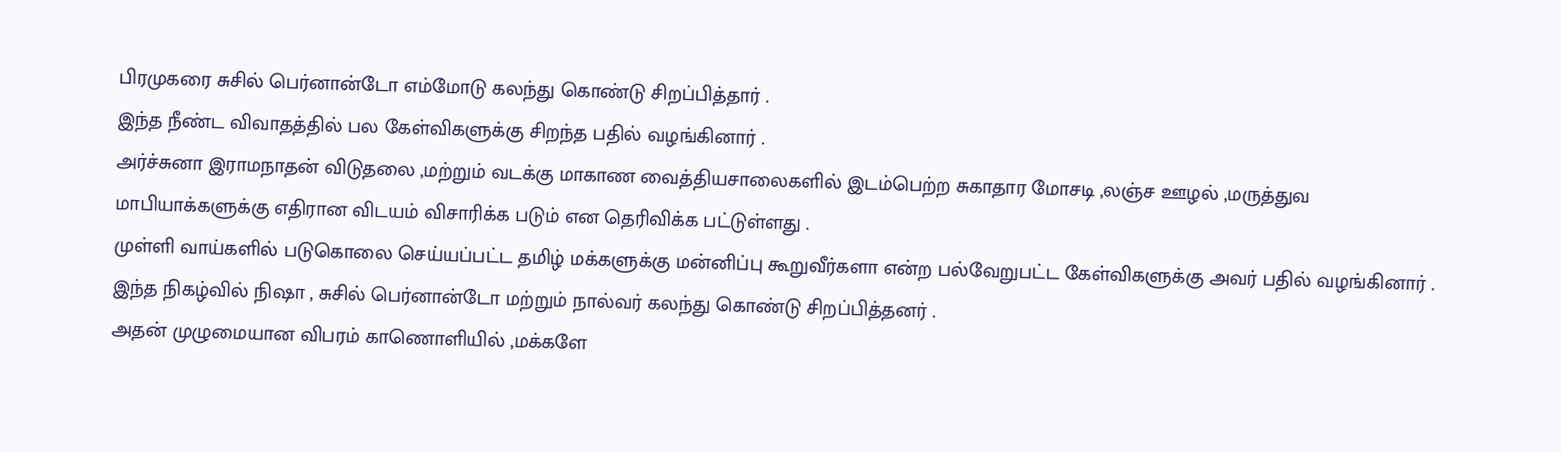பிரமுகரை சுசில் பெர்னான்டோ எம்மோடு கலந்து கொண்டு சிறப்பித்தார் .
இந்த நீண்ட விவாதத்தில் பல கேள்விகளுக்கு சிறந்த பதில் வழங்கினார் .
அர்ச்சுனா இராமநாதன் விடுதலை ,மற்றும் வடக்கு மாகாண வைத்தியசாலைகளில் இடம்பெற்ற சுகாதார மோசடி ,லஞ்ச ஊழல் ,மருத்துவ மாபியாக்களுக்கு எதிரான விடயம் விசாரிக்க படும் என தெரிவிக்க பட்டுள்ளது .
முள்ளி வாய்களில் படுகொலை செய்யப்பட்ட தமிழ் மக்களுக்கு மன்னிப்பு கூறுவீர்களா என்ற பல்வேறுபட்ட கேள்விகளுக்கு அவர் பதில் வழங்கினார் .
இந்த நிகழ்வில் நிஷா , சுசில் பெர்னான்டோ மற்றும் நால்வர் கலந்து கொண்டு சிறப்பித்தனர் .
அதன் முழுமையான விபரம் காணொளியில் ,மக்களே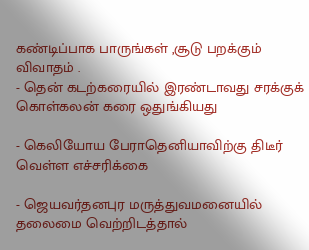கண்டிப்பாக பாருங்கள் ,சூடு பறக்கும் விவாதம் .
- தென் கடற்கரையில் இரண்டாவது சரக்குக் கொள்கலன் கரை ஒதுங்கியது

- கெலியோய பேராதெனியாவிற்கு திடீர் வெள்ள எச்சரிக்கை

- ஜெயவர்தனபுர மருத்துவமனையில் தலைமை வெற்றிடத்தால்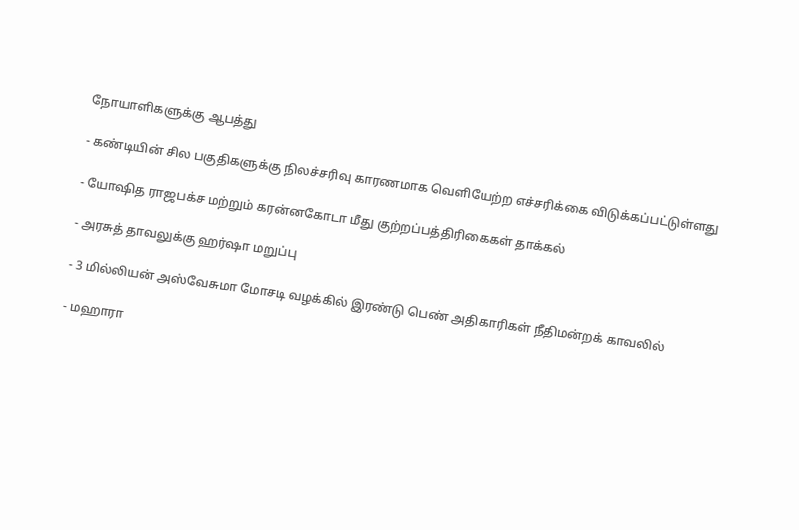நோயாளிகளுக்கு ஆபத்து

- கண்டியின் சில பகுதிகளுக்கு நிலச்சரிவு காரணமாக வெளியேற்ற எச்சரிக்கை விடுக்கப்பட்டுள்ளது

- யோஷித ராஜபக்ச மற்றும் கரன்னகோடா மீது குற்றப்பத்திரிகைகள் தாக்கல்

- அரசுத் தாவலுக்கு ஹர்ஷா மறுப்பு

- 3 மில்லியன் அஸ்வேசுமா மோசடி வழக்கில் இரண்டு பெண் அதிகாரிகள் நீதிமன்றக் காவலில்

- மஹாரா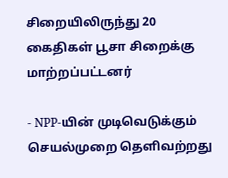சிறையிலிருந்து 20 கைதிகள் பூசா சிறைக்கு மாற்றப்பட்டனர்

- NPP-யின் முடிவெடுக்கும் செயல்முறை தெளிவற்றது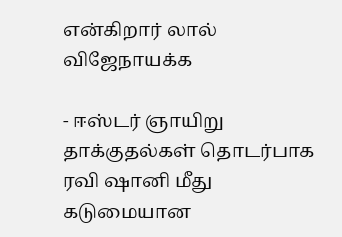என்கிறார் லால் விஜேநாயக்க

- ஈஸ்டர் ஞாயிறு தாக்குதல்கள் தொடர்பாக ரவி ஷானி மீது கடுமையான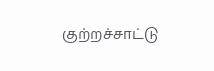குற்றச்சாட்டு